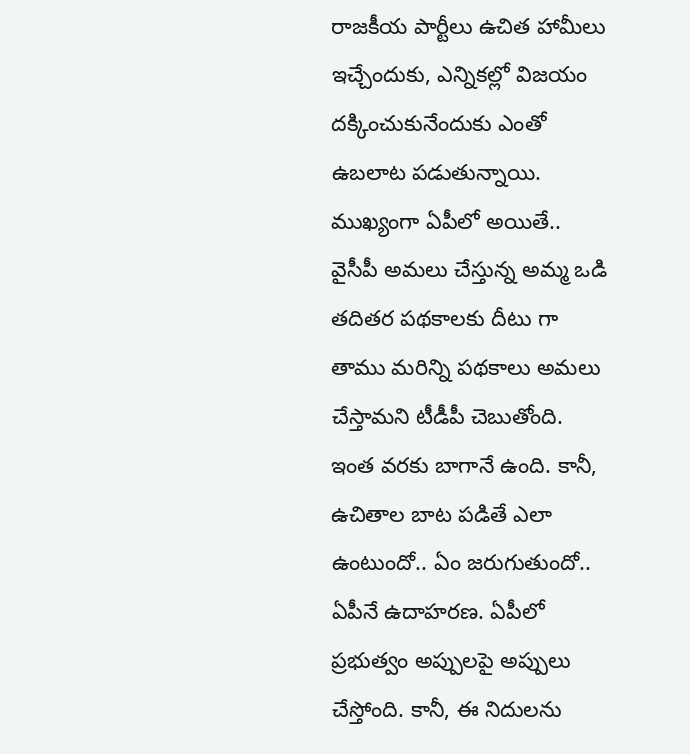రాజకీయ పార్టీలు ఉచిత హామీలు ఇచ్చేందుకు, ఎన్నికల్లో విజయం దక్కించుకునేందుకు ఎంతో ఉబలాట పడుతున్నాయి. ముఖ్యంగా ఏపీలో అయితే.. వైసీపీ అమలు చేస్తున్న అమ్మ ఒడి తదితర పథకాలకు దీటు గా తాము మరిన్ని పథకాలు అమలు చేస్తామని టీడీపీ చెబుతోంది. ఇంత వరకు బాగానే ఉంది. కానీ, ఉచితాల బాట పడితే ఎలా ఉంటుందో.. ఏం జరుగుతుందో.. ఏపీనే ఉదాహరణ. ఏపీలో ప్రభుత్వం అప్పులపై అప్పులు చేస్తోంది. కానీ, ఈ నిదులను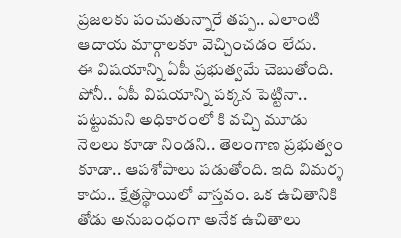ప్రజలకు పంచుతున్నారే తప్ప.. ఎలాంటి ఆదాయ మార్గాలకూ వెచ్చించడం లేదు.
ఈ విషయాన్ని ఏపీ ప్రభుత్వమే చెబుతోంది. పోనీ.. ఏపీ విషయాన్ని పక్కన పెట్టినా.. పట్టుమని అధికారంలో కి వచ్చి మూడు నెలలు కూడా నిండని.. తెలంగాణ ప్రభుత్వం కూడా.. ఆపశోపాలు పడుతోంది. ఇది విమర్శ కాదు.. క్షేత్రస్థాయిలో వాస్తవం. ఒక ఉచితానికి తోడు అనుబంధంగా అనేక ఉచితాలు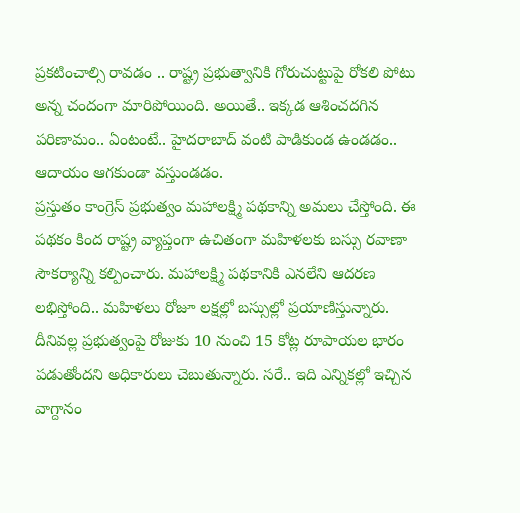ప్రకటించాల్సి రావడం .. రాష్ట్ర ప్రభుత్వానికి గోరుచుట్టుపై రోకలి పోటు అన్న చందంగా మారిపోయింది. అయితే.. ఇక్కడ ఆశించదగిన పరిణామం.. ఏంటంటే.. హైదరాబాద్ వంటి పాడికుండ ఉండడం.. ఆదాయం ఆగకుండా వస్తుండడం.
ప్రస్తుతం కాంగ్రెస్ ప్రభుత్వం మహాలక్ష్మి పథకాన్ని అమలు చేస్తోంది. ఈ పథకం కింద రాష్ట్ర వ్యాప్తంగా ఉచితంగా మహిళలకు బస్సు రవాణా సౌకర్యాన్ని కల్పించారు. మహాలక్ష్మి పథకానికి ఎనలేని ఆదరణ లభిస్తోంది.. మహిళలు రోజూ లక్షల్లో బస్సుల్లో ప్రయాణిస్తున్నారు. దీనివల్ల ప్రభుత్వంపై రోజుకు 10 నుంచి 15 కోట్ల రూపాయల భారం పడుతోందని అధికారులు చెబుతున్నారు. సరే.. ఇది ఎన్నికల్లో ఇచ్చిన వాగ్దానం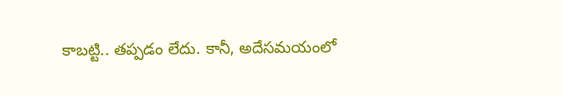కాబట్టి.. తప్పడం లేదు. కానీ, అదేసమయంలో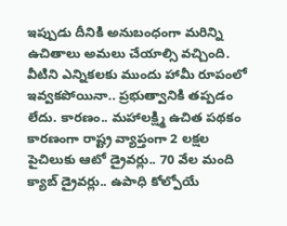ఇప్పుడు దీనికి అనుబంధంగా మరిన్ని ఉచితాలు అమలు చేయాల్సి వచ్చింది.
వీటిని ఎన్నికలకు ముందు హామీ రూపంలో ఇవ్వకపోయినా.. ప్రభుత్వానికి తప్పడం లేదు. కారణం.. మహాలక్ష్మి ఉచిత పథకం కారణంగా రాష్ట్ర వ్యాప్తంగా 2 లక్షల పైచిలుకు ఆటో డ్రైవర్లు.. 70 వేల మంది క్యాబ్ డ్రైవర్లు.. ఉపాధి కోల్పోయే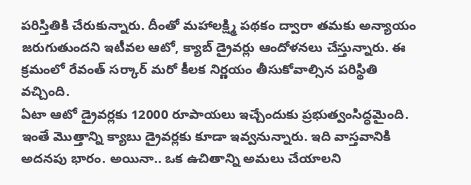పరిస్తితికి చేరుకున్నారు. దీంతో మహాలక్ష్మి పథకం ద్వారా తమకు అన్యాయం జరుగుతుందని ఇటీవల ఆటో, క్యాబ్ డ్రైవర్లు ఆందోళనలు చేస్తున్నారు. ఈ క్రమంలో రేవంత్ సర్కార్ మరో కీలక నిర్ణయం తీసుకోవాల్సిన పరిస్థితి వచ్చింది.
ఏటా ఆటో డ్రైవర్లకు 12000 రూపాయలు ఇచ్చేందుకు ప్రభుత్వంసిద్ధమైంది. ఇంతే మొత్తాన్ని క్యాబు డ్రైవర్లకు కూడా ఇవ్వనున్నారు. ఇది వాస్తవానికి అదనపు భారం. అయినా.. ఒక ఉచితాన్ని అమలు చేయాలని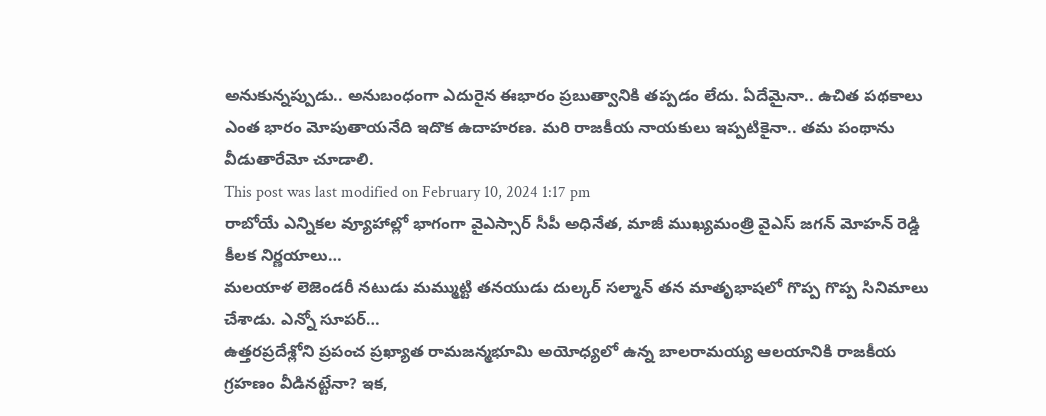అనుకున్నప్పుడు.. అనుబంధంగా ఎదురైన ఈభారం ప్రబుత్వానికి తప్పడం లేదు. ఏదేమైనా.. ఉచిత పథకాలు ఎంత భారం మోపుతాయనేది ఇదొక ఉదాహరణ. మరి రాజకీయ నాయకులు ఇప్పటికైనా.. తమ పంథాను వీడుతారేమో చూడాలి.
This post was last modified on February 10, 2024 1:17 pm
రాబోయే ఎన్నికల వ్యూహాల్లో భాగంగా వైఎస్సార్ సీపీ అధినేత, మాజీ ముఖ్యమంత్రి వైఎస్ జగన్ మోహన్ రెడ్డి కీలక నిర్ణయాలు…
మలయాళ లెజెండరీ నటుడు మమ్ముట్టి తనయుడు దుల్కర్ సల్మాన్ తన మాతృభాషలో గొప్ప గొప్ప సినిమాలు చేశాడు. ఎన్నో సూపర్…
ఉత్తరప్రదేశ్లోని ప్రపంచ ప్రఖ్యాత రామజన్మభూమి అయోధ్యలో ఉన్న బాలరామయ్య ఆలయానికి రాజకీయ గ్రహణం వీడినట్టేనా? ఇక,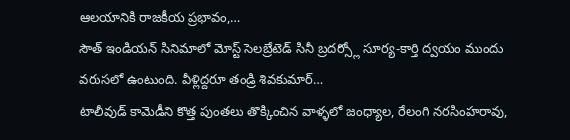ఆలయానికి రాజకీయ ప్రభావం,…
సౌత్ ఇండియన్ సినిమాలో మోస్ట్ సెలబ్రేటెడ్ సినీ బ్రదర్స్లో సూర్య-కార్తి ద్వయం ముందు వరుసలో ఉంటుంది. వీళ్లిద్దరూ తండ్రి శివకుమార్…
టాలీవుడ్ కామెడీని కొత్త పుంతలు తొక్కించిన వాళ్ళలో జంధ్యాల, రేలంగి నరసింహరావు,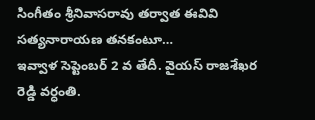సింగీతం శ్రీనివాసరావు తర్వాత ఈవివి సత్యనారాయణ తనకంటూ…
ఇవ్వాళ సెప్టెంబర్ 2 వ తేదీ. వైయస్ రాజశేఖర రెడ్డి వర్ధంతి.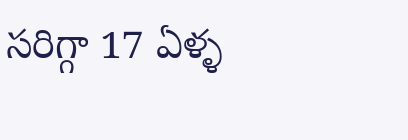సరిగ్గా 17 ఏళ్ళ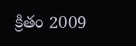క్రితం 2009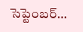సెప్టెంబర్…